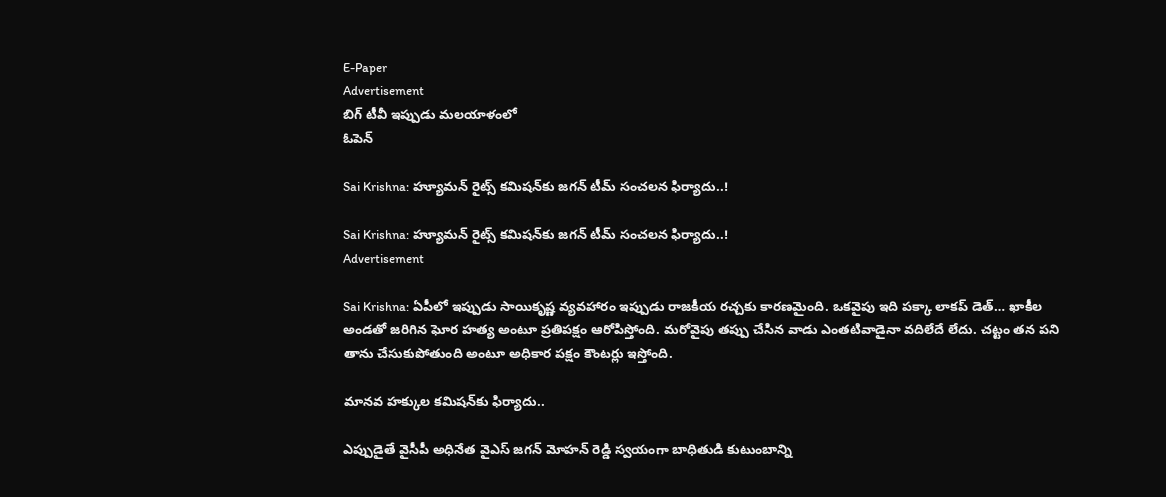E-Paper
Advertisement
బిగ్ టీవీ ఇప్పుడు మలయాళంలో
ఓపెన్

Sai Krishna: హ్యూమన్ రైట్స్ కమిషన్‌కు జగన్ టీమ్ సంచలన ఫిర్యాదు..!

Sai Krishna: హ్యూమన్ రైట్స్ కమిషన్‌కు జగన్ టీమ్ సంచలన ఫిర్యాదు..!
Advertisement

Sai Krishna: ఏపీలో ఇప్పుడు సాయికృష్ణ వ్యవహారం ఇప్పుడు రాజకీయ రచ్చకు కారణమైంది. ఒకవైపు ఇది పక్కా లాకప్ డెత్… ఖాకీల అండతో జరిగిన ఘోర హత్య అంటూ ప్రతిపక్షం ఆరోపిస్తోంది. మరోవైపు తప్పు చేసిన వాడు ఎంతటివాడైనా వదిలేదే లేదు. చట్టం తన పని తాను చేసుకుపోతుంది అంటూ అధికార పక్షం కౌంటర్లు ఇస్తోంది.

మానవ హక్కుల కమిషన్‌కు ఫిర్యాదు..

ఎప్పుడైతే వైసీపీ అధినేత వైఎస్ జగన్ మోహన్ రెడ్డి స్వయంగా బాధితుడి కుటుంబాన్ని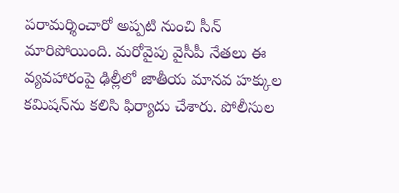పరామర్శించారో అప్పటి నుంచి సీన్ మారిపోయింది. మరోవైపు వైసీపీ నేతలు ఈ వ్యవహారంపై ఢిల్లీలో జాతీయ మానవ హక్కుల కమిషన్‌ను కలిసి ఫిర్యాదు చేశారు. పోలీసుల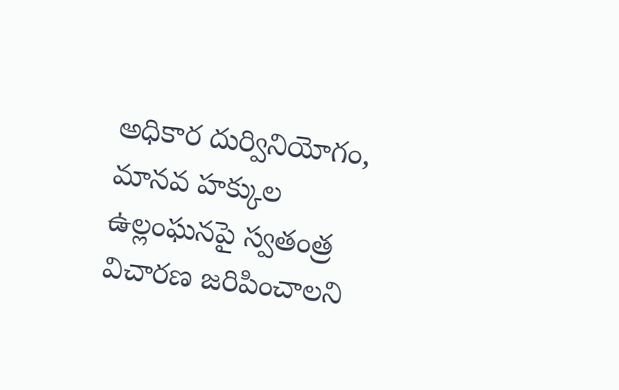అధికార దుర్వినియోగం, మానవ హక్కుల ఉల్లంఘనపై స్వతంత్ర విచారణ జరిపించాలని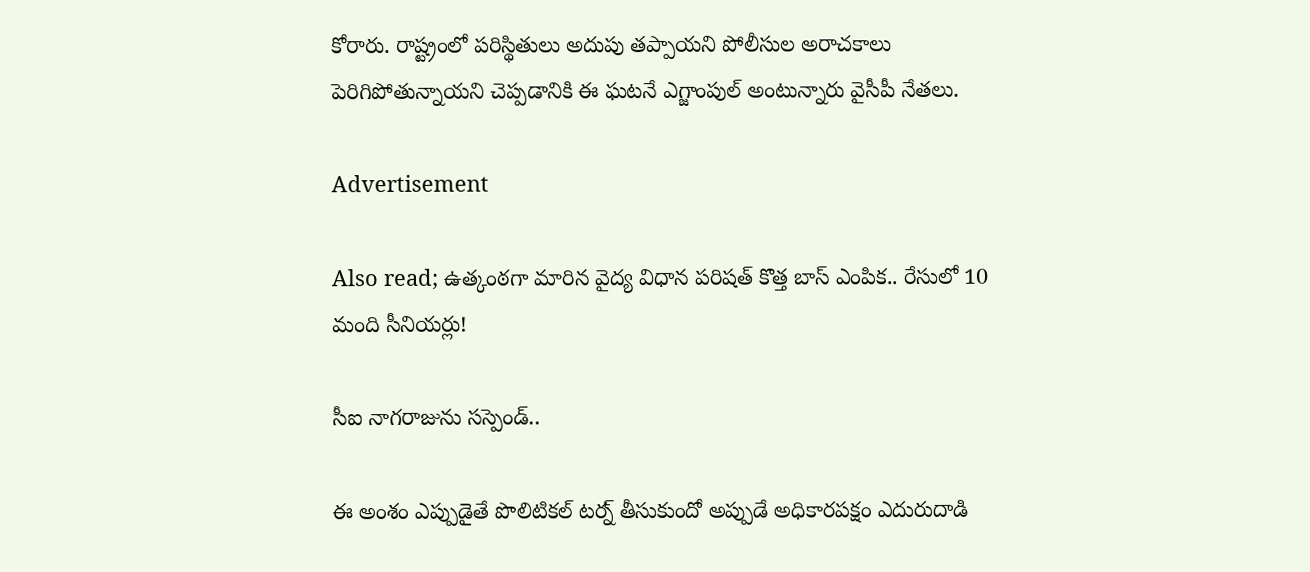కోరారు. రాష్ట్రంలో పరిస్థితులు అదుపు తప్పాయని పోలీసుల అరాచకాలు పెరిగిపోతున్నాయని చెప్పడానికి ఈ ఘటనే ఎగ్జాంపుల్ అంటున్నారు వైసీపీ నేతలు.

Advertisement

Also read; ఉత్కంఠగా మారిన వైద్య విధాన పరిషత్ కొత్త బాస్ ఎంపిక.. రేసులో 10 మంది సీనియర్లు!

సీఐ నాగరాజును సస్పెండ్..

ఈ అంశం ఎప్పుడైతే పొలిటికల్ టర్న్ తీసుకుందో అప్పుడే అధికారపక్షం ఎదురుదాడి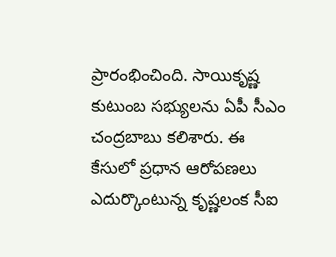ప్రారంభించింది. సాయికృష్ణ కుటుంబ సభ్యులను ఏపీ సీఎం చంద్రబాబు కలిశారు. ఈ కేసులో ప్రధాన ఆరోపణలు ఎదుర్కొంటున్న కృష్ణలంక సీఐ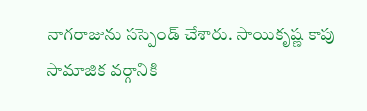నాగరాజును సస్పెండ్ చేశారు. సాయికృష్ణ కాపు సామాజిక వర్గానికి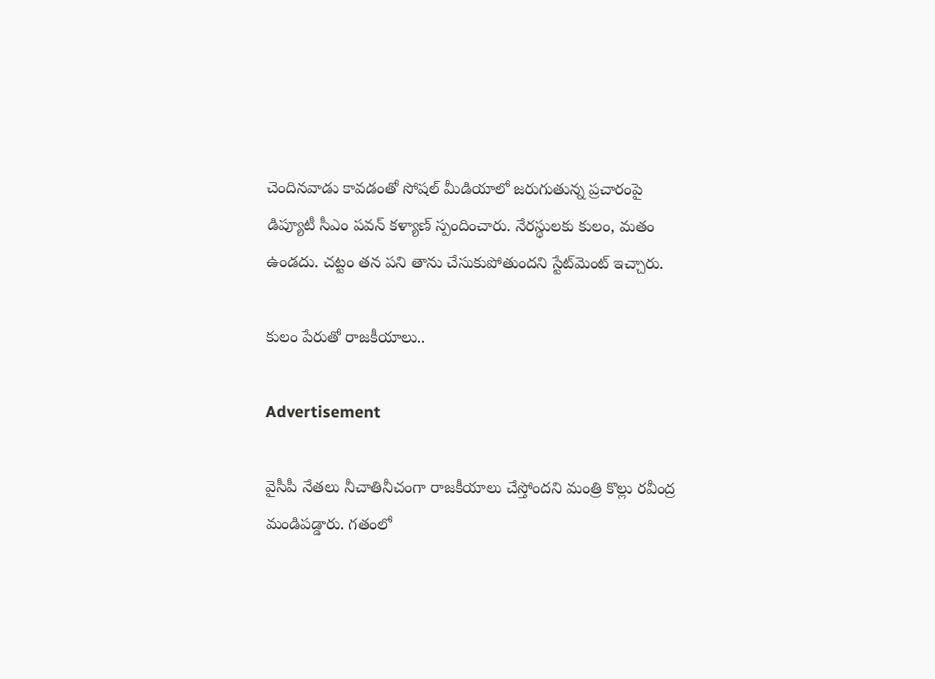చెందినవాడు కావడంతో సోషల్ మీడియాలో జరుగుతున్న ప్రచారంపై డిప్యూటీ సీఎం పవన్ కళ్యాణ్ స్పందించారు. నేరస్థులకు కులం, మతం ఉండదు. చట్టం తన పని తాను చేసుకుపోతుందని స్టేట్‌మెంట్ ఇచ్చారు.

కులం పేరుతో రాజకీయాలు..

Advertisement

వైసీపీ నేతలు నీచాతినీచంగా రాజకీయాలు చేస్తోందని మంత్రి కొల్లు రవీంద్ర మండిపడ్డారు. గతంలో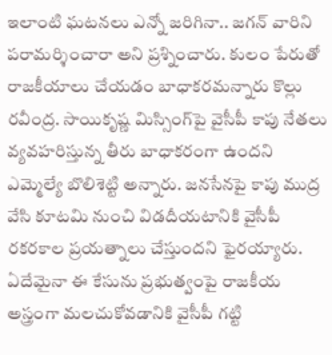ఇలాంటి ఘటనలు ఎన్నో జరిగినా.. జగన్ వారిని పరామర్శించారా అని ప్రశ్నించారు. కులం పేరుతో రాజకీయాలు చేయడం బాధాకరమన్నారు కొల్లు రవీంద్ర. సాయికృష్ణ మిస్సింగ్‌పై వైసీపీ కాపు నేతలు వ్యవహరిస్తున్న తీరు బాధాకరంగా ఉందని ఎమ్మెల్యే బొలిశెట్టి అన్నారు. జనసేనపై కాపు ముద్ర వేసి కూటమి‌ నుంచి విడదీయటానికి వైసీపీ రకరకాల ప్రయత్నాలు చేస్తుందని ఫైరయ్యారు. ఏదేమైనా ఈ కేసును ప్రభుత్వంపై రాజకీయ అస్త్రంగా మలచుకోవడానికి వైసీపీ గట్టి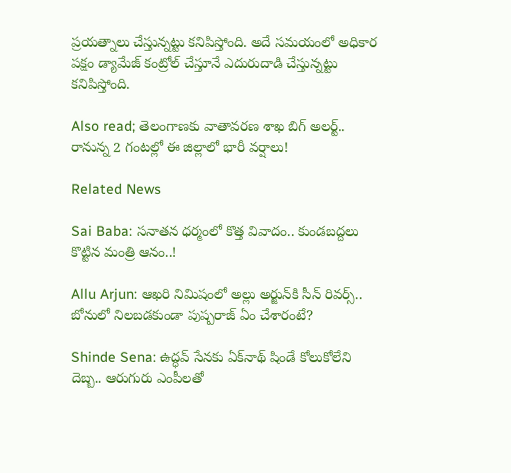ప్రయత్నాలు చేస్తున్నట్టు కనిపిస్తోంది. అదే సమయంలో అధికార పక్షం డ్యామేజ్‌ కంట్రోల్ చేస్తూనే ఎదురుదాడి చేస్తున్నట్టు కనిపిస్తోంది.

Also read; తెలంగాణకు వాతావరణ శాఖ బిగ్ అలర్ట్.. రానున్న 2 గంటల్లో ఈ జిల్లాలో భారీ వర్షాలు!

Related News

Sai Baba: సనాతన ధర్మంలో కొత్త వివాదం.. కుండబద్దలు కొట్టిన మంత్రి ఆనం..!

Allu Arjun: ఆఖరి నిమిషంలో అల్లు అర్జున్‌కి సీన్ రివర్స్.. బోనులో నిలబడకుండా పుష్పరాజ్ ఏం చేశారంటే?

Shinde Sena: ఉద్ధవ్ సేనకు ఏక్‌నాథ్ షిండే కోలుకోలేని దెబ్బ.. ఆరుగురు ఎంపీలతో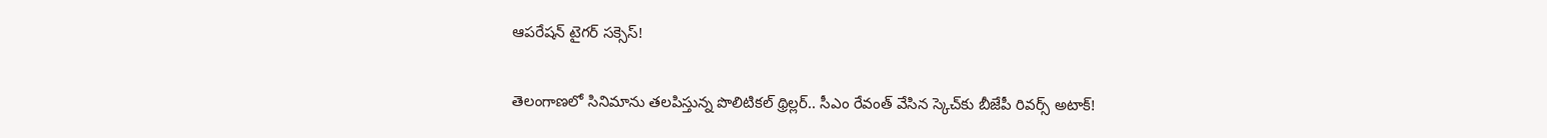ఆపరేషన్ టైగర్ సక్సెస్!

తెలంగాణలో సినిమాను తలపిస్తున్న పొలిటికల్ థ్రిల్లర్.. సీఎం రేవంత్ వేసిన స్కెచ్‌కు బీజేపీ రివర్స్ అటాక్!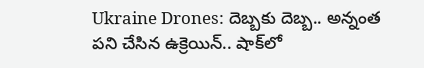Ukraine Drones: దెబ్బకు దెబ్బ.. అన్నంత పని చేసిన ఉక్రెయిన్.. షాక్‌లో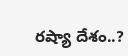రష్యా దేశం..?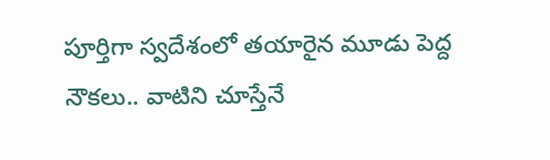పూర్తిగా స్వదేశంలో తయారైన మూడు పెద్ద నౌకలు.. వాటిని చూస్తేనే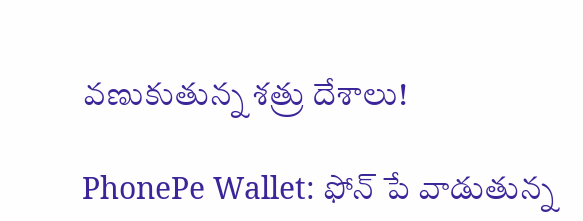వణుకుతున్న శత్రు దేశాలు!

PhonePe Wallet: ఫోన్ పే వాడుతున్న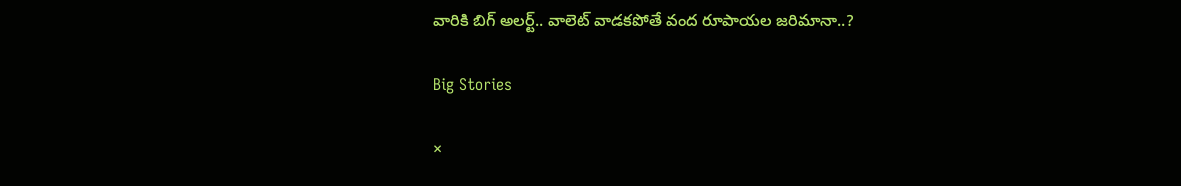వారికి బిగ్ అలర్ట్.. వాలెట్ వాడకపోతే వంద రూపాయల జరిమానా..?

Big Stories

×